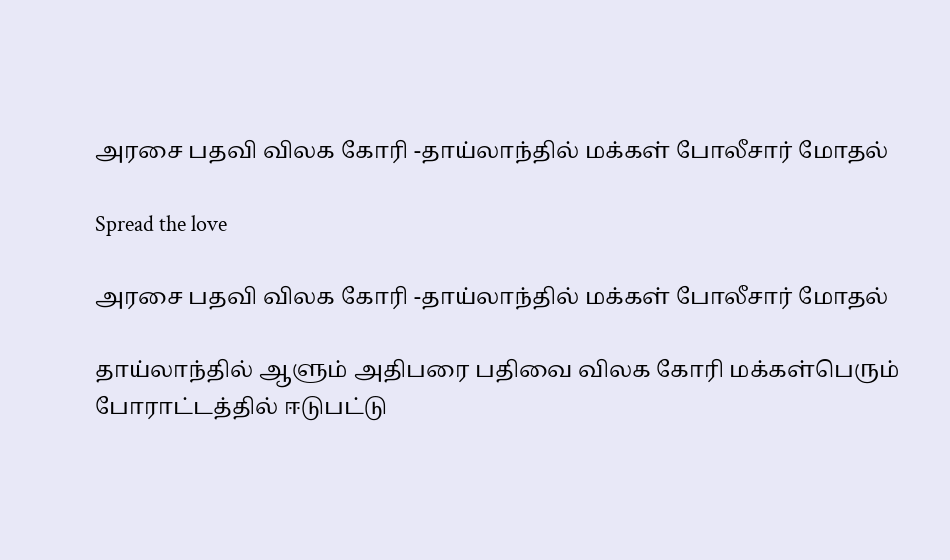அரசை பதவி விலக கோரி -தாய்லாந்தில் மக்கள் போலீசார் மோதல்

Spread the love

அரசை பதவி விலக கோரி -தாய்லாந்தில் மக்கள் போலீசார் மோதல்

தாய்லாந்தில் ஆளும் அதிபரை பதிவை விலக கோரி மக்கள்பெரும் போராட்டத்தில் ஈடுபட்டு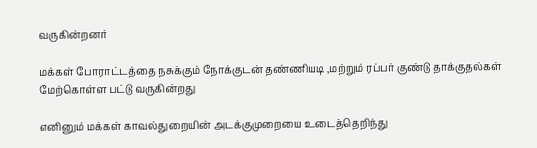வருகின்றனர்

மக்கள் போராட்டத்தை நசுக்கும் நோக்குடன் தண்ணியடி ,மற்றும் ரப்பர் குண்டு தாக்குதல்கள் மேற்கொள்ள பட்டு வருகின்றது

எனினும் மக்கள் காவல்துறையின் அடக்குமுறையை உடைத்தெறிந்து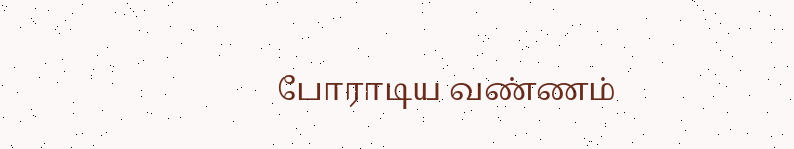போராடிய வண்ணம்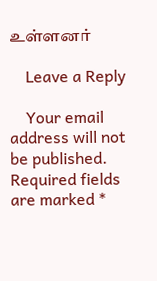உள்ளனர்

    Leave a Reply

    Your email address will not be published. Required fields are marked *